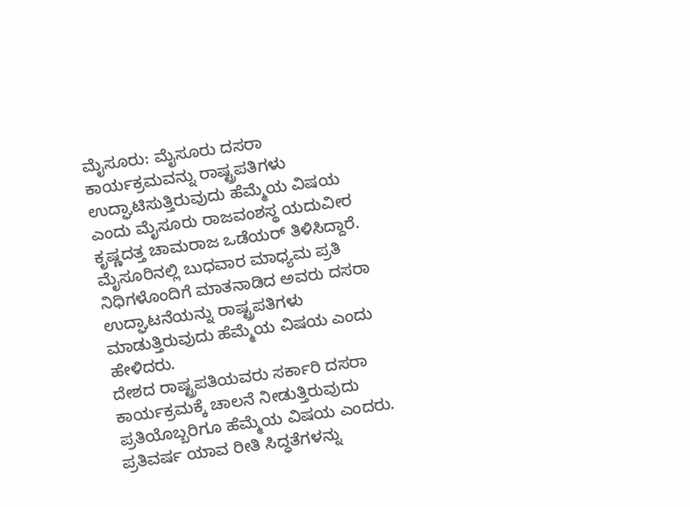ಮೈಸೂರು: ಮೈಸೂರು ದಸರಾ ಕಾರ್ಯಕ್ರಮವನ್ನು ರಾಷ್ಟ್ರಪತಿಗಳು ಉದ್ಘಾಟಿಸುತ್ತಿರುವುದು ಹೆಮ್ಮೆಯ ವಿಷಯ ಎಂದು ಮೈಸೂರು ರಾಜವಂಶಸ್ಥ ಯದುವೀರ ಕೃಷ್ಣದತ್ತ ಚಾಮರಾಜ ಒಡೆಯರ್ ತಿಳಿಸಿದ್ದಾರೆ.
ಮೈಸೂರಿನಲ್ಲಿ ಬುಧವಾರ ಮಾಧ್ಯಮ ಪ್ರತಿ ನಿಧಿಗಳೊಂದಿಗೆ ಮಾತನಾಡಿದ ಅವರು ದಸರಾ ಉದ್ಘಾಟನೆಯನ್ನು ರಾಷ್ಟ್ರಪತಿಗಳು ಮಾಡುತ್ತಿರುವುದು ಹೆಮ್ಮೆಯ ವಿಷಯ ಎಂದು ಹೇಳಿದರು.
ದೇಶದ ರಾಷ್ಟ್ರಪತಿಯವರು ಸರ್ಕಾರಿ ದಸರಾ ಕಾರ್ಯಕ್ರಮಕ್ಕೆ ಚಾಲನೆ ನೀಡುತ್ತಿರುವುದು ಪ್ರತಿಯೊಬ್ಬರಿಗೂ ಹೆಮ್ಮೆಯ ವಿಷಯ ಎಂದರು.
ಪ್ರತಿವರ್ಷ ಯಾವ ರೀತಿ ಸಿದ್ಧತೆಗಳನ್ನು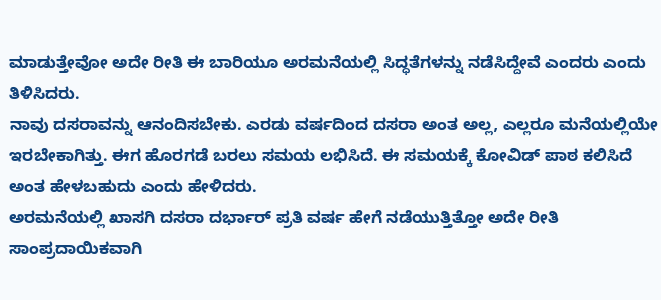ಮಾಡುತ್ತೇವೋ ಅದೇ ರೀತಿ ಈ ಬಾರಿಯೂ ಅರಮನೆಯಲ್ಲಿ ಸಿದ್ಧತೆಗಳನ್ನು ನಡೆಸಿದ್ದೇವೆ ಎಂದರು ಎಂದು ತಿಳಿಸಿದರು.
ನಾವು ದಸರಾವನ್ನು ಆನಂದಿಸಬೇಕು. ಎರಡು ವರ್ಷದಿಂದ ದಸರಾ ಅಂತ ಅಲ್ಲ, ಎಲ್ಲರೂ ಮನೆಯಲ್ಲಿಯೇ ಇರಬೇಕಾಗಿತ್ತು. ಈಗ ಹೊರಗಡೆ ಬರಲು ಸಮಯ ಲಭಿಸಿದೆ. ಈ ಸಮಯಕ್ಕೆ ಕೋವಿಡ್ ಪಾಠ ಕಲಿಸಿದೆ ಅಂತ ಹೇಳಬಹುದು ಎಂದು ಹೇಳಿದರು.
ಅರಮನೆಯಲ್ಲಿ ಖಾಸಗಿ ದಸರಾ ದರ್ಭಾರ್ ಪ್ರತಿ ವರ್ಷ ಹೇಗೆ ನಡೆಯುತ್ತಿತ್ತೋ ಅದೇ ರೀತಿ ಸಾಂಪ್ರದಾಯಿಕವಾಗಿ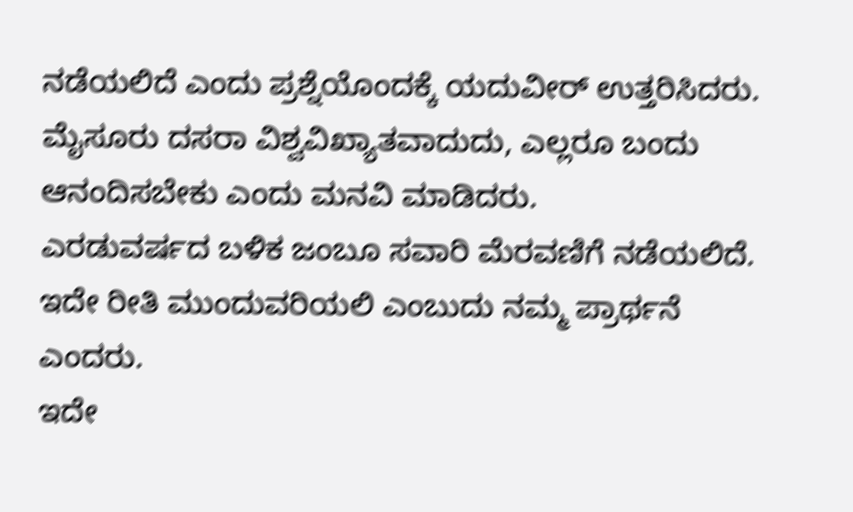ನಡೆಯಲಿದೆ ಎಂದು ಪ್ರಶ್ನೆಯೊಂದಕ್ಕೆ ಯದುವೀರ್ ಉತ್ತರಿಸಿದರು.
ಮೈಸೂರು ದಸರಾ ವಿಶ್ವವಿಖ್ಯಾತವಾದುದು, ಎಲ್ಲರೂ ಬಂದು ಆನಂದಿಸಬೇಕು ಎಂದು ಮನವಿ ಮಾಡಿದರು.
ಎರಡುವರ್ಷದ ಬಳಿಕ ಜಂಬೂ ಸವಾರಿ ಮೆರವಣಿಗೆ ನಡೆಯಲಿದೆ. ಇದೇ ರೀತಿ ಮುಂದುವರಿಯಲಿ ಎಂಬುದು ನಮ್ಮ ಪ್ರಾರ್ಥನೆ ಎಂದರು.
ಇದೇ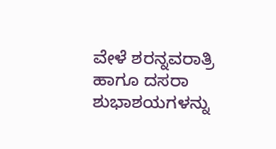ವೇಳೆ ಶರನ್ನವರಾತ್ರಿ ಹಾಗೂ ದಸರಾ ಶುಭಾಶಯಗಳನ್ನು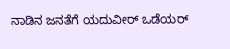ನಾಡಿನ ಜನತೆಗೆ ಯದುವೀರ್ ಒಡೆಯರ್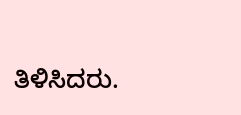ತಿಳಿಸಿದರು.